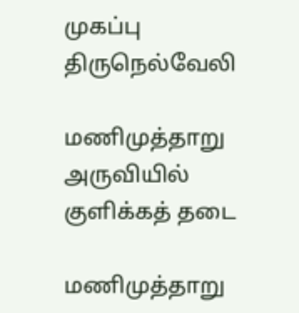முகப்பு
திருநெல்வேலி

மணிமுத்தாறு அருவியில் குளிக்கத் தடை

மணிமுத்தாறு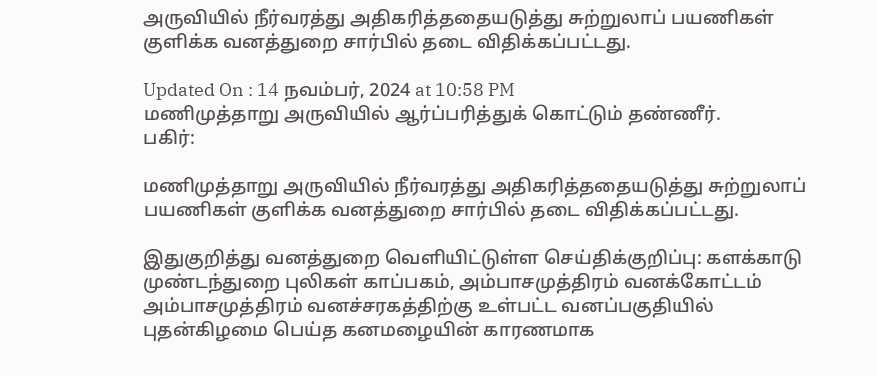அருவியில் நீர்வரத்து அதிகரித்ததையடுத்து சுற்றுலாப் பயணிகள் குளிக்க வனத்துறை சார்பில் தடை விதிக்கப்பட்டது.

Updated On : 14 நவம்பர், 2024 at 10:58 PM
மணிமுத்தாறு அருவியில் ஆர்ப்பரித்துக் கொட்டும் தண்ணீர்.
பகிர்:

மணிமுத்தாறு அருவியில் நீர்வரத்து அதிகரித்ததையடுத்து சுற்றுலாப் பயணிகள் குளிக்க வனத்துறை சார்பில் தடை விதிக்கப்பட்டது.

இதுகுறித்து வனத்துறை வெளியிட்டுள்ள செய்திக்குறிப்பு: களக்காடு முண்டந்துறை புலிகள் காப்பகம், அம்பாசமுத்திரம் வனக்கோட்டம் அம்பாசமுத்திரம் வனச்சரகத்திற்கு உள்பட்ட வனப்பகுதியில் புதன்கிழமை பெய்த கனமழையின் காரணமாக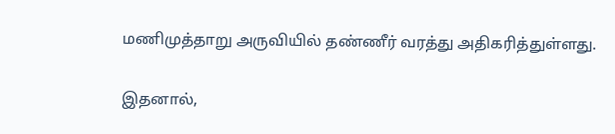மணிமுத்தாறு அருவியில் தண்ணீர் வரத்து அதிகரித்துள்ளது.

இதனால்,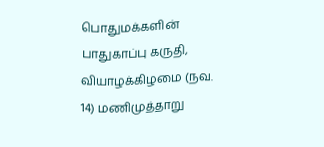பொதுமக்களின் பாதுகாப்பு கருதி, வியாழக்கிழமை (நவ. 14) மணிமுத்தாறு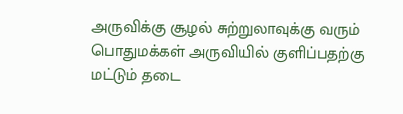அருவிக்கு சூழல் சுற்றுலாவுக்கு வரும் பொதுமக்கள் அருவியில் குளிப்பதற்கு மட்டும் தடை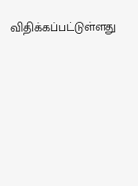விதிக்கப்பட்டுள்ளது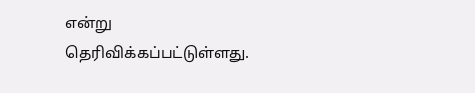என்று தெரிவிக்கப்பட்டுள்ளது.